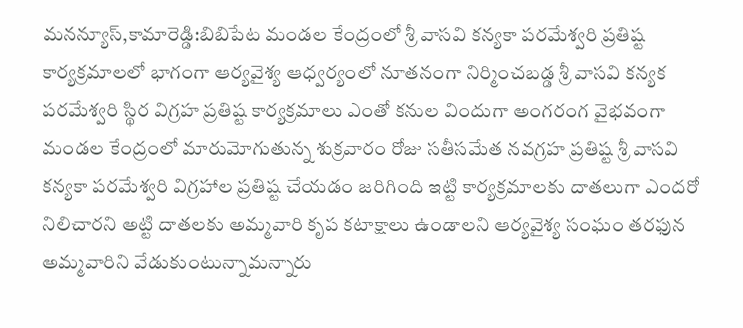మనన్యూస్,కామారెడ్డి:బిబిపేట మండల కేంద్రంలో శ్రీ వాసవి కన్యకా పరమేశ్వరి ప్రతిష్ట కార్యక్రమాలలో భాగంగా ఆర్యవైశ్య ఆధ్వర్యంలో నూతనంగా నిర్మించబడ్డ శ్రీ వాసవి కన్యక పరమేశ్వరి స్థిర విగ్రహ ప్రతిష్ట కార్యక్రమాలు ఎంతో కనుల విందుగా అంగరంగ వైభవంగా మండల కేంద్రంలో మారుమోగుతున్న శుక్రవారం రోజు సతీసమేత నవగ్రహ ప్రతిష్ట శ్రీ వాసవి కన్యకా పరమేశ్వరి విగ్రహాల ప్రతిష్ట చేయడం జరిగింది ఇట్టి కార్యక్రమాలకు దాతలుగా ఎందరో నిలిచారని అట్టి దాతలకు అమ్మవారి కృప కటాక్షాలు ఉండాలని ఆర్యవైశ్య సంఘం తరఫున అమ్మవారిని వేడుకుంటున్నామన్నారు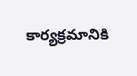కార్యక్రమానికి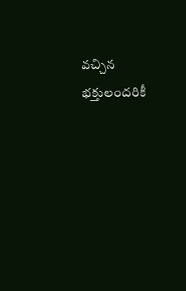వచ్చిన భక్తులందరికీ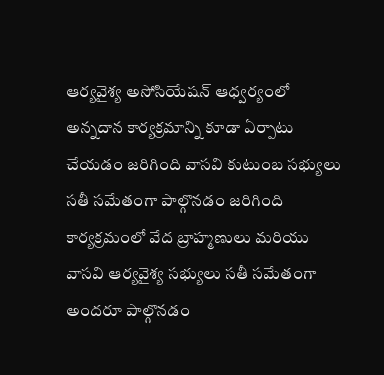ఆర్యవైశ్య అసోసియేషన్ ఆధ్వర్యంలో అన్నదాన కార్యక్రమాన్ని కూడా ఏర్పాటు చేయడం జరిగింది వాసవి కుటుంబ సభ్యులు సతీ సమేతంగా పాల్గొనడం జరిగింది కార్యక్రమంలో వేద బ్రాహ్మణులు మరియు వాసవి ఆర్యవైశ్య సభ్యులు సతీ సమేతంగా అందరూ పాల్గొనడం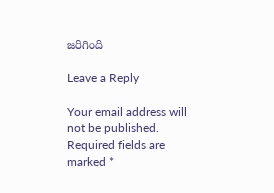జరిగింది

Leave a Reply

Your email address will not be published. Required fields are marked *